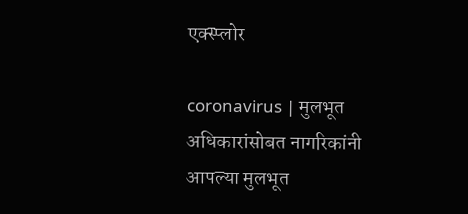एक्स्प्लोर

coronavirus | मुलभूत अधिकारांसोबत नागरिकांनी आपल्या मुलभूत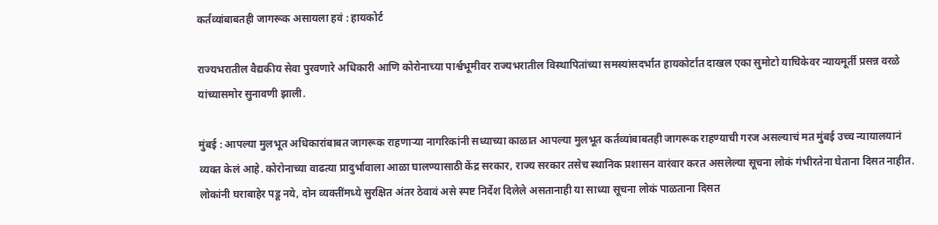कर्तव्यांबाबतही जागरूक असायला हवं : हायकोर्ट

राज्यभरातील वैद्यकीय सेवा पुरवणारे अधिकारी आणि कोरोनाच्या पार्श्वभूमीवर राज्यभरातील विस्थापितांच्या समस्यांसदर्भात हायकोर्टात दाखल एका सुमोटो याचिकेवर न्यायमूर्ती प्रसन्न वरळे यांच्यासमोर सुनावणी झाली.

मुंबई : आपल्या मुलभूत अधिकारांबाबत जागरूक राहणाऱ्या नागरिकांनी सध्याच्या काळात आपल्या मुलभूत कर्तव्यांबाबतही जागरूक राहण्याची गरज असल्याचं मत मुंबई उच्च न्यायालयानं व्यक्त केलं आहे. कोरोनाच्या वाढत्या प्रादुर्भावाला आळा घालण्यासाठी केंद्र सरकार, राज्य सरकार तसेच स्थानिक प्रशासन वारंवार करत असलेल्या सूचना लोकं गंभीरतेना घेताना दिसत नाहीत. लोकांनी घराबाहेर पडू नये, दोन व्यक्तींमध्ये सुरक्षित अंतर ठेवावं असे स्पष्ट निर्देश दिलेले असतानाही या साध्या सूचना लोकं पाळताना दिसत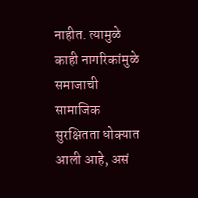नाहीत. त्यामुळे काही नागरिकांमुळे समाजाची सामाजिक सुरक्षितता धोक्यात आली आहे, असं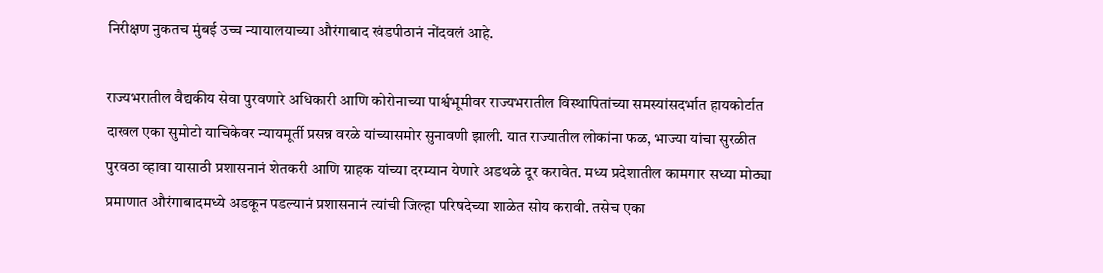निरीक्षण नुकतच मुंबई उच्च न्यायालयाच्या औरंगाबाद खंडपीठानं नोंदवलं आहे.

राज्यभरातील वैद्यकीय सेवा पुरवणारे अधिकारी आणि कोरोनाच्या पार्श्वभूमीवर राज्यभरातील विस्थापितांच्या समस्यांसदर्भात हायकोर्टात दाखल एका सुमोटो याचिकेवर न्यायमूर्ती प्रसन्न वरळे यांच्यासमोर सुनावणी झाली. यात राज्यातील लोकांना फळ, भाज्या यांचा सुरळीत पुरवठा व्हावा यासाठी प्रशासनानं शेतकरी आणि ग्राहक यांच्या दरम्यान येणारे अडथळे दूर करावेत. मध्य प्रदेशातील कामगार सध्या मोठ्या प्रमाणात औरंगाबादमध्ये अडकून पडल्यानं प्रशासनानं त्यांची जिल्हा परिषदेच्या शाळेत सोय करावी. तसेच एका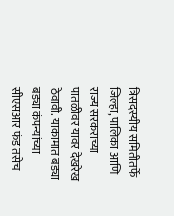त्रिसदस्यीय समितीतर्फे जिल्हा, पालिका आणि राज्य सरकराच्या पातळीवर यावर देखरेख ठेवावी. याकामात बड्या बड्या कंपन्यांच्या सीएसआर फंड तसेच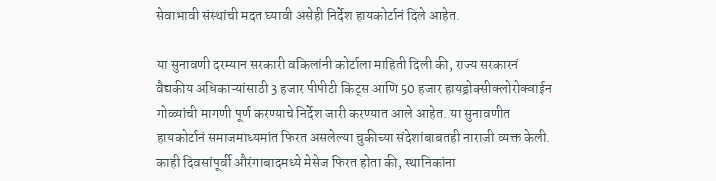सेवाभावी संस्थांची मदत घ्यावी असेही निर्देश हायकोर्टानं दिले आहेत.

या सुनावणी दरम्यान सरकारी वकिलांनी कोर्टाला माहिती दिली की, राज्य सरकारनं वैद्यकीय अधिकाऱ्यांसाठी 3 हजार पीपीटी किट्स आणि 50 हजार हायड्रोक्सीक्लोरोक्वाईन गोळ्यांची मागणी पूर्ण करण्याचे निर्देश जारी करण्यात आले आहेत. या सुनावणीत हायकोर्टानं समाजमाध्यमांत फिरत असलेल्या चुकीच्या संदेशांबाबतही नाराजी व्यक्त केली. काही दिवसांपूर्वी औरंगाबादमध्ये मेसेज फिरत होता की, स्थानिकांना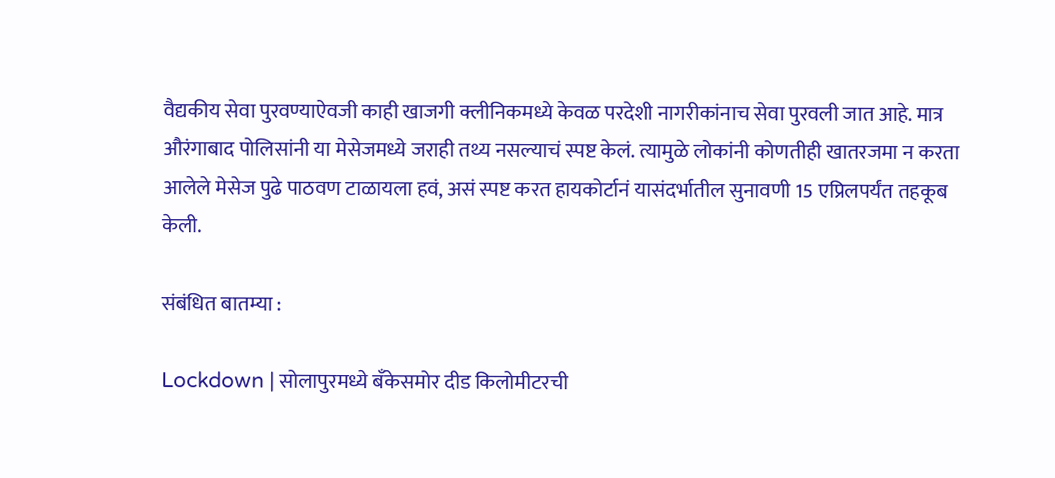वैद्यकीय सेवा पुरवण्याऐवजी काही खाजगी क्लीनिकमध्ये केवळ परदेशी नागरीकांनाच सेवा पुरवली जात आहे. मात्र औरंगाबाद पोलिसांनी या मेसेजमध्ये जराही तथ्य नसल्याचं स्पष्ट केलं. त्यामुळे लोकांनी कोणतीही खातरजमा न करता आलेले मेसेज पुढे पाठवण टाळायला हवं, असं स्पष्ट करत हायकोर्टानं यासंदर्भातील सुनावणी 15 एप्रिलपर्यंत तहकूब केली.

संबंधित बातम्या :

Lockdown | सोलापुरमध्ये बँकेसमोर दीड किलोमीटरची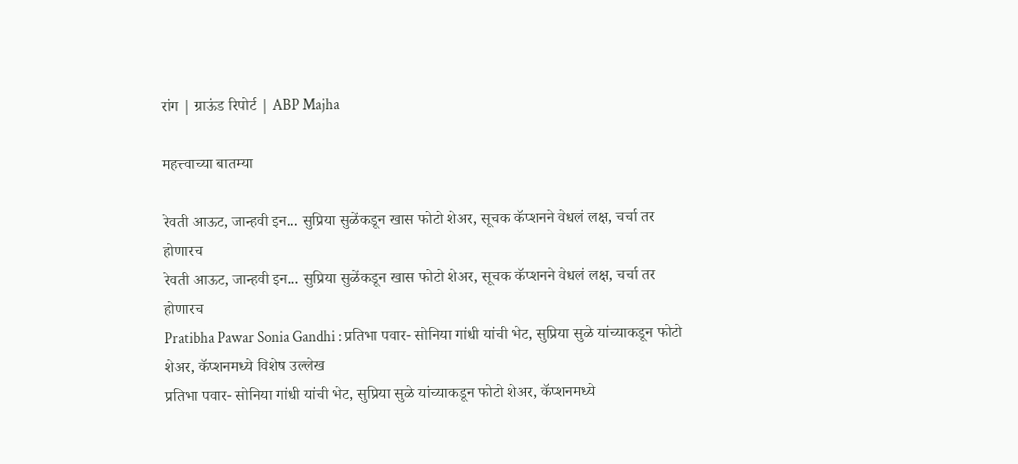रांग | ग्राऊंड रिपोर्ट | ABP Majha

महत्त्वाच्या बातम्या

रेवती आऊट, जान्हवी इन... सुप्रिया सुळेंकडून खास फोटो शेअर, सूचक कॅप्शनने वेधलं लक्ष, चर्चा तर होणारच
रेवती आऊट, जान्हवी इन... सुप्रिया सुळेंकडून खास फोटो शेअर, सूचक कॅप्शनने वेधलं लक्ष, चर्चा तर होणारच
Pratibha Pawar Sonia Gandhi : प्रतिभा पवार- सोनिया गांधी यांची भेट, सुप्रिया सुळे यांच्याकडून फोटो शेअर, कॅप्शनमध्ये विशेष उल्लेख
प्रतिभा पवार- सोनिया गांधी यांची भेट, सुप्रिया सुळे यांच्याकडून फोटो शेअर, कॅप्शनमध्ये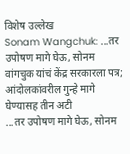विशेष उल्लेख
Sonam Wangchuk: ...तर उपोषण मागे घेऊ, सोनम वांगचुक यांचं केंद्र सरकारला पत्र; आंदोलकांवरील गुन्हे मागे घेण्यासह तीन अटी
...तर उपोषण मागे घेऊ, सोनम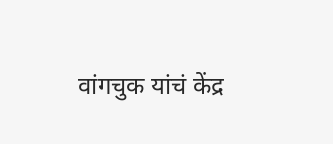वांगचुक यांचं केंद्र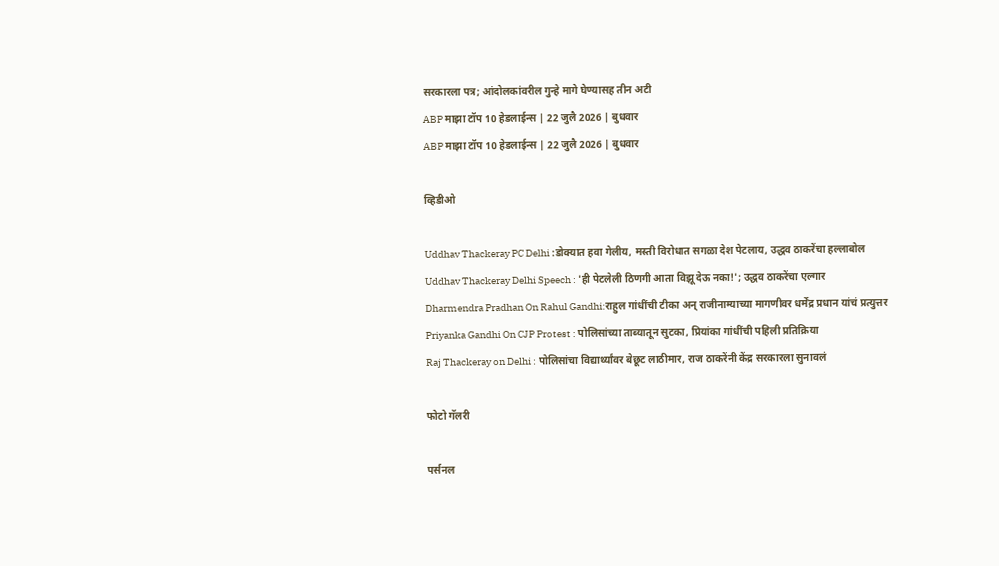सरकारला पत्र; आंदोलकांवरील गुन्हे मागे घेण्यासह तीन अटी
ABP माझा टॉप 10 हेडलाईन्स | 22 जुलै 2026 | बुधवार
ABP माझा टॉप 10 हेडलाईन्स | 22 जुलै 2026 | बुधवार

व्हिडीओ

Uddhav Thackeray PC Delhi :डोक्यात हवा गेलीय, मस्ती विरोधात सगळा देश पेटलाय, उद्धव ठाकरेंचा हल्लाबोल
Uddhav Thackeray Delhi Speech : 'ही पेटलेली ठिणगी आता विझू देऊ नका!'; उद्धव ठाकरेंचा एल्गार
Dharmendra Pradhan On Rahul Gandhi:राहुल गांधींची टीका अन् राजीनाम्याच्या मागणीवर धर्मेंद्र प्रधान यांचं प्रत्युत्तर
Priyanka Gandhi On CJP Protest : पोलिसांच्या ताब्यातून सुटका, प्रियांका गांधींची पहिली प्रतिक्रिया
Raj Thackeray on Delhi : पोलिसांचा विद्यार्थ्यांवर बेछूट लाठीमार, राज ठाकरेंनी केंद्र सरकारला सुनावलं

फोटो गॅलरी

पर्सनल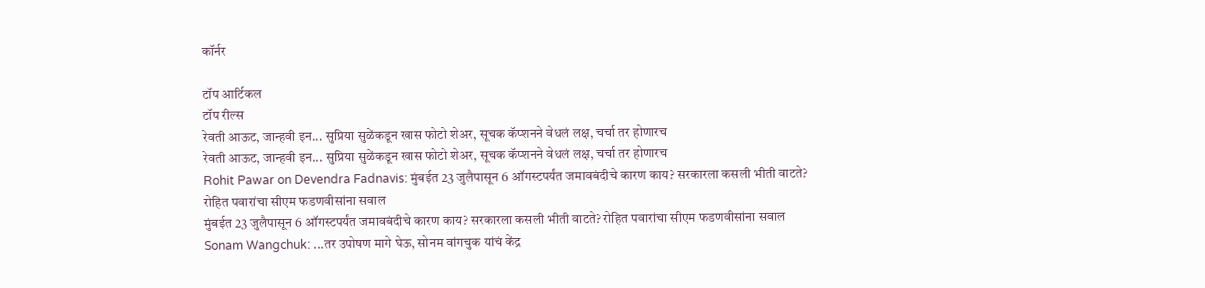कॉर्नर

टॉप आर्टिकल
टॉप रील्स
रेवती आऊट, जान्हवी इन... सुप्रिया सुळेंकडून खास फोटो शेअर, सूचक कॅप्शनने वेधलं लक्ष, चर्चा तर होणारच
रेवती आऊट, जान्हवी इन... सुप्रिया सुळेंकडून खास फोटो शेअर, सूचक कॅप्शनने वेधलं लक्ष, चर्चा तर होणारच
Rohit Pawar on Devendra Fadnavis: मुंबईत 23 जुलैपासून 6 ऑगस्टपर्यंत जमावबंदीचे कारण काय? सरकारला कसली भीती वाटते? रोहित पवारांचा सीएम फडणवीसांना सवाल
मुंबईत 23 जुलैपासून 6 ऑगस्टपर्यंत जमावबंदीचे कारण काय? सरकारला कसली भीती वाटते? रोहित पवारांचा सीएम फडणवीसांना सवाल
Sonam Wangchuk: ...तर उपोषण मागे घेऊ, सोनम वांगचुक यांचं केंद्र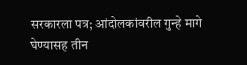सरकारला पत्र; आंदोलकांवरील गुन्हे मागे घेण्यासह तीन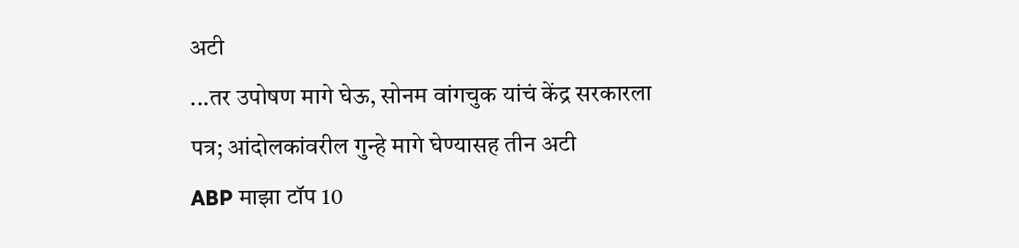अटी
...तर उपोषण मागे घेऊ, सोनम वांगचुक यांचं केंद्र सरकारला पत्र; आंदोलकांवरील गुन्हे मागे घेण्यासह तीन अटी
ABP माझा टॉप 10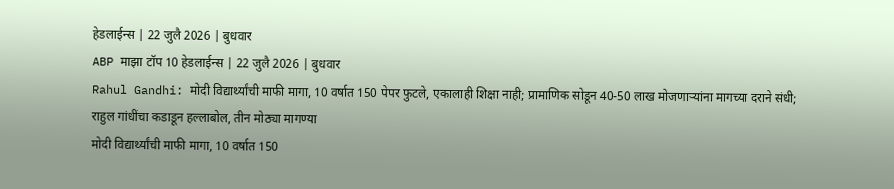हेडलाईन्स | 22 जुलै 2026 | बुधवार
ABP माझा टॉप 10 हेडलाईन्स | 22 जुलै 2026 | बुधवार
Rahul Gandhi: मोदी विद्यार्थ्यांची माफी मागा, 10 वर्षात 150 पेपर फुटले, एकालाही शिक्षा नाही; प्रामाणिक सोडून 40-50 लाख मोजणाऱ्यांना मागच्या दराने संधी; राहुल गांधींचा कडाडून हल्लाबोल, तीन मोठ्या मागण्या
मोदी विद्यार्थ्यांची माफी मागा, 10 वर्षात 150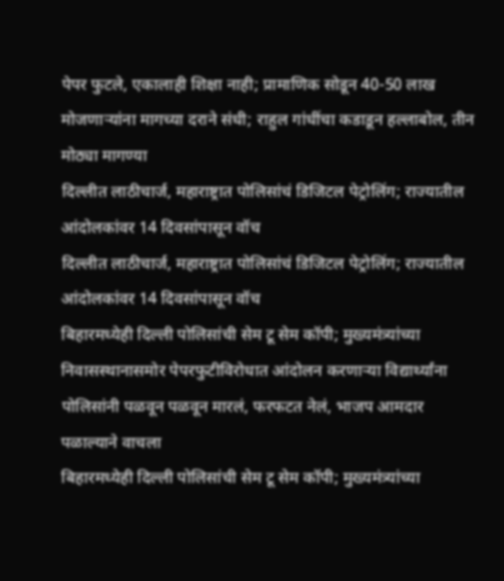पेपर फुटले, एकालाही शिक्षा नाही; प्रामाणिक सोडून 40-50 लाख मोजणाऱ्यांना मागच्या दराने संधी; राहुल गांधींचा कडाडून हल्लाबोल, तीन मोठ्या मागण्या
दिल्लीत लाठीचार्ज, महाराष्ट्रात पोलिसांचं डिजिटल पेट्रोलिंग; राज्यातील आंदोलकांवर 14 दिवसांपासून वॉच
दिल्लीत लाठीचार्ज, महाराष्ट्रात पोलिसांचं डिजिटल पेट्रोलिंग; राज्यातील आंदोलकांवर 14 दिवसांपासून वॉच
बिहारमध्येही दिल्ली पोलिसांची सेम टू सेम कॉपी; मुख्यमंत्र्यांच्या निवासस्थानासमोर पेपरफुटीविरोधात आंदोलन करणाऱ्या विद्यार्थ्यांना पोलिसांनी पळवून पळवून मारलं, फरफटत नेलं, भाजप आमदार पळाल्याने वाचला
बिहारमध्येही दिल्ली पोलिसांची सेम टू सेम कॉपी; मुख्यमंत्र्यांच्या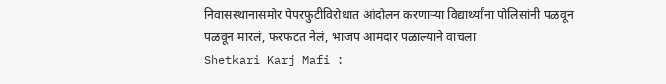निवासस्थानासमोर पेपरफुटीविरोधात आंदोलन करणाऱ्या विद्यार्थ्यांना पोलिसांनी पळवून पळवून मारलं, फरफटत नेलं, भाजप आमदार पळाल्याने वाचला
Shetkari Karj Mafi :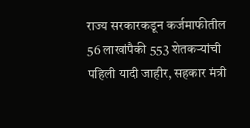राज्य सरकारकडून कर्जमाफीतील 56 लाखांपैकी 553 शेतकऱ्यांची पहिली यादी जाहीर, सहकार मंत्री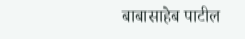बाबासाहेब पाटील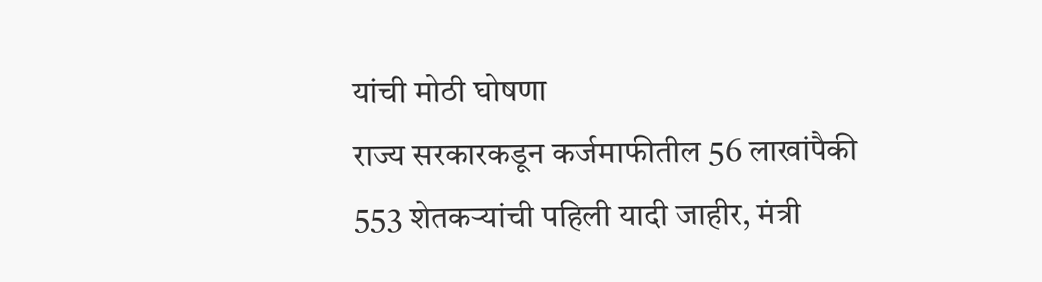यांची मोठी घोषणा
राज्य सरकारकडून कर्जमाफीतील 56 लाखांपैकी 553 शेतकऱ्यांची पहिली यादी जाहीर, मंत्री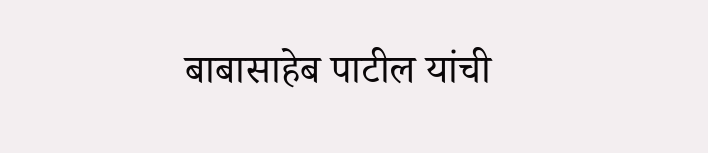बाबासाहेब पाटील यांची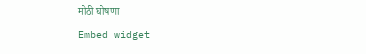मोठी घोषणा
Embed widget